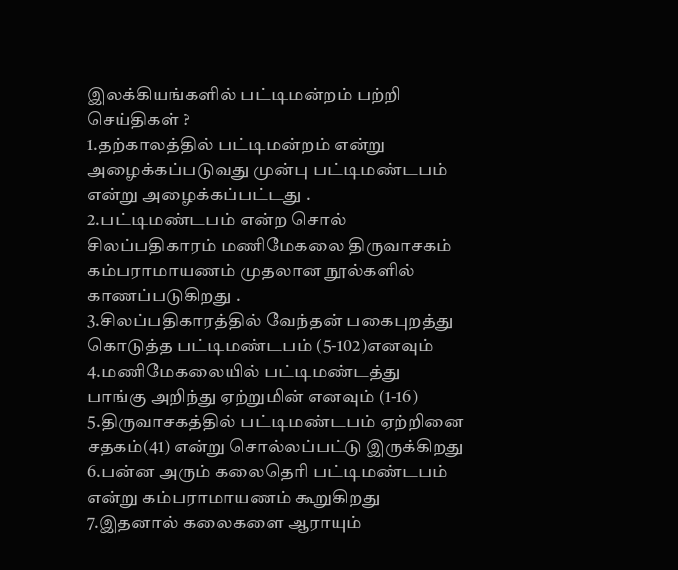இலக்கியங்களில் பட்டிமன்றம் பற்றி செய்திகள் ?
1.தற்காலத்தில் பட்டிமன்றம் என்று அழைக்கப்படுவது முன்பு பட்டிமண்டபம் என்று அழைக்கப்பட்டது .
2.பட்டிமண்டபம் என்ற சொல் சிலப்பதிகாரம் மணிமேகலை திருவாசகம் கம்பராமாயணம் முதலான நூல்களில் காணப்படுகிறது .
3.சிலப்பதிகாரத்தில் வேந்தன் பகைபுறத்து கொடுத்த பட்டிமண்டபம் (5-102)எனவும்
4.மணிமேகலையில் பட்டிமண்டத்து பாங்கு அறிந்து ஏற்றுமின் எனவும் (1-16)
5.திருவாசகத்தில் பட்டிமண்டபம் ஏற்றினை சதகம்(41) என்று சொல்லப்பட்டு இருக்கிறது
6.பன்ன அரும் கலைதெரி பட்டிமண்டபம் என்று கம்பராமாயணம் கூறுகிறது
7.இதனால் கலைகளை ஆராயும்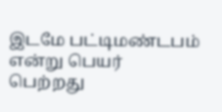இடமே பட்டிமண்டபம் என்று பெயர் பெற்றது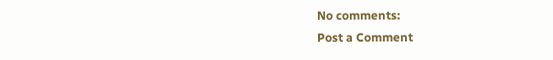No comments:
Post a Comment